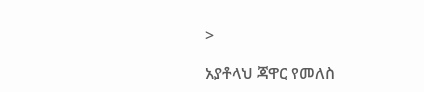>

አያቶላህ ጃዋር የመለስ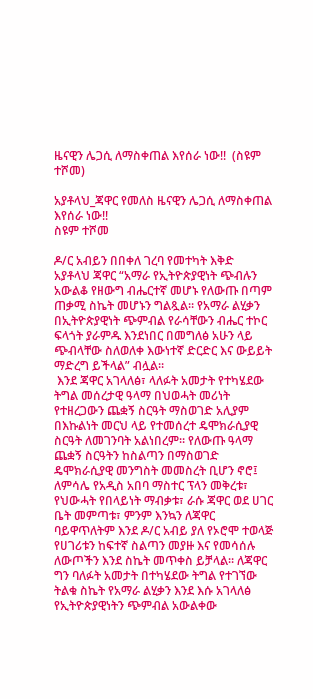ዜናዊን ሌጋሲ ለማስቀጠል እየሰራ ነው!!  (ስዩም ተሾመ)

አያቶላህ_ጃዋር የመለስ ዜናዊን ሌጋሲ ለማስቀጠል እየሰራ ነው!!
ስዩም ተሾመ

ዶ/ር አብይን በበቀለ ገረባ የመተካት እቅድ
አያቶላህ ጃዋር “አማራ የኢትዮጵያዊነት ጭብሉን አውልቆ የዘውግ ብሔርተኛ መሆኑ የለውጡ በጣም ጠቃሚ ስኬት መሆኑን ግልጿል። የአማራ ልሂቃን በኢትዮጵያዊነት ጭምብል የራሳቸውን ብሔር ተኮር ፍላጎት ያራምዱ እንደነበር በመግለፅ አሁን ላይ ጭብላቸው ስለወለቀ እውነተኛ ድርድር እና ውይይት ማድረግ ይችላል” ብሏል።
 እንደ ጃዋር አገላለፅ፣ ላለፉት አመታት የተካሄደው ትግል መሰረታዊ ዓላማ በህወሓት መሪነት የተዘረጋውን ጨቋኝ ስርዓት ማስወገድ አሊያም በእኩልነት መርህ ላይ የተመሰረተ ዴሞክራሲያዊ ስርዓት ለመገንባት አልነበረም። የለውጡ ዓላማ ጨቋኝ ስርዓትን ከስልጣን በማስወገድ ዴሞክራሲያዊ መንግስት መመስረት ቢሆን ኖሮ፤ ለምሳሌ የአዲስ አበባ ማስተር ፕላን መቅረቱ፣ የህውሓት የበላይነት ማብቃቱ፣ ራሱ ጃዋር ወደ ሀገር ቤት መምጣቱ፣ ምንም እንኳን ለጃዋር ባይዋጥለትም እንደ ዶ/ር አብይ ያለ የኦሮሞ ተወላጅ የሀገሪቱን ከፍተኛ ስልጣን መያዙ እና የመሳሰሉ ለውጦችን እንደ ስኬት መጥቀስ ይቻላል። ለጃዋር ግን ባለፉት አመታት በተካሄደው ትግል የተገኘው ትልቁ ስኬት የአማራ ልሂቃን እንደ እሱ አገላለፅ የኢትዮጵያዊነትን ጭምብል አውልቀው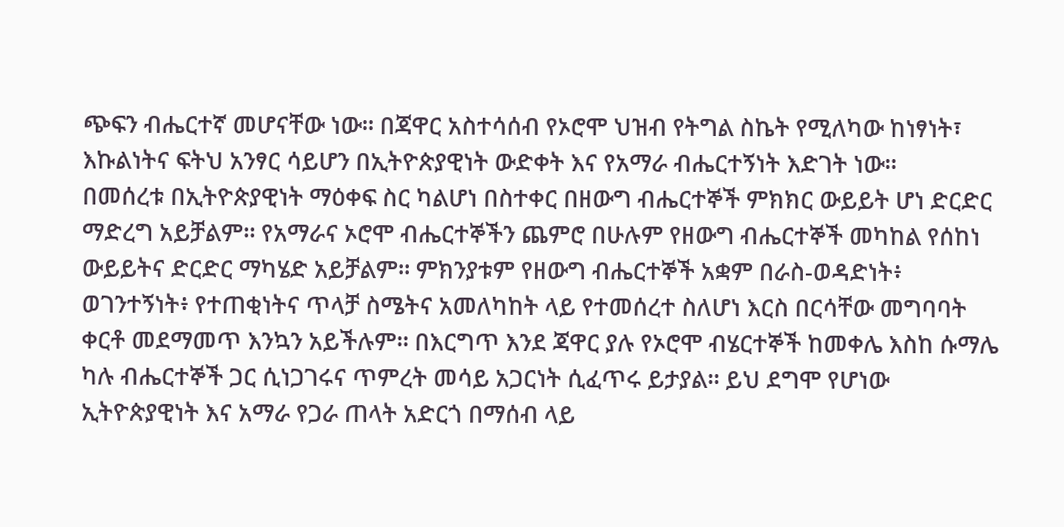ጭፍን ብሔርተኛ መሆናቸው ነው። በጃዋር አስተሳሰብ የኦሮሞ ህዝብ የትግል ስኬት የሚለካው ከነፃነት፣ እኩልነትና ፍትህ አንፃር ሳይሆን በኢትዮጵያዊነት ውድቀት እና የአማራ ብሔርተኝነት እድገት ነው።
በመሰረቱ በኢትዮጵያዊነት ማዕቀፍ ስር ካልሆነ በስተቀር በዘውግ ብሔርተኞች ምክክር ውይይት ሆነ ድርድር ማድረግ አይቻልም። የአማራና ኦሮሞ ብሔርተኞችን ጨምሮ በሁሉም የዘውግ ብሔርተኞች መካከል የሰከነ ውይይትና ድርድር ማካሄድ አይቻልም። ምክንያቱም የዘውግ ብሔርተኞች አቋም በራስ-ወዳድነት፥ ወገንተኝነት፥ የተጠቂነትና ጥላቻ ስሜትና አመለካከት ላይ የተመሰረተ ስለሆነ እርስ በርሳቸው መግባባት ቀርቶ መደማመጥ እንኳን አይችሉም። በእርግጥ እንደ ጃዋር ያሉ የኦሮሞ ብሄርተኞች ከመቀሌ እስከ ሱማሌ ካሉ ብሔርተኞች ጋር ሲነጋገሩና ጥምረት መሳይ አጋርነት ሲፈጥሩ ይታያል። ይህ ደግሞ የሆነው ኢትዮጵያዊነት እና አማራ የጋራ ጠላት አድርጎ በማሰብ ላይ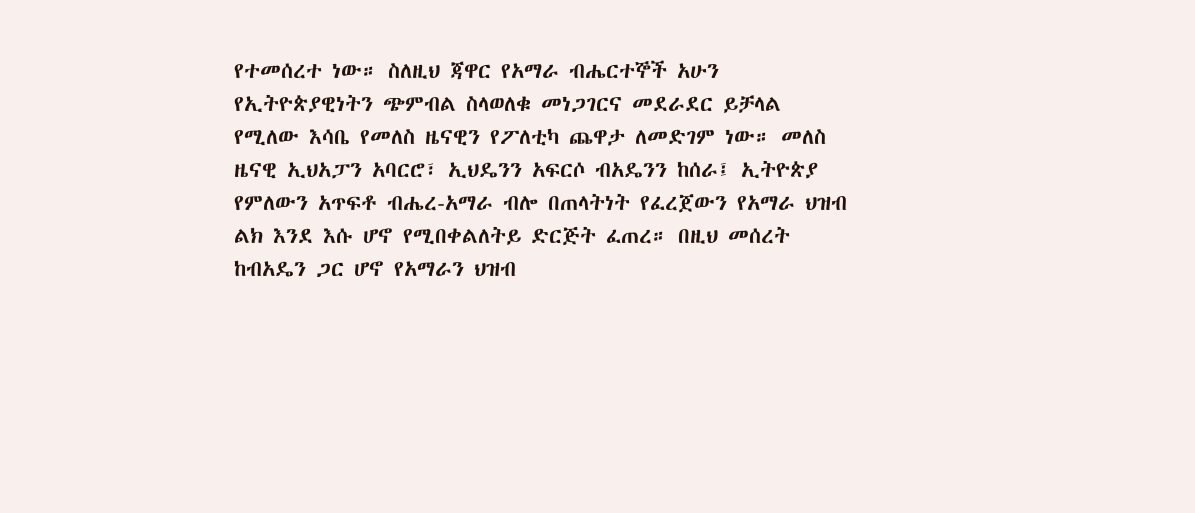የተመሰረተ ነው። ስለዚህ ጃዋር የአማራ ብሔርተኞች አሁን የኢትዮጵያዊነትን ጭምብል ስላወለቁ መነጋገርና መደራደር ይቻላል የሚለው እሳቤ የመለስ ዜናዊን የፖለቲካ ጨዋታ ለመድገም ነው። መለስ ዜናዊ ኢህአፓን አባርሮ፣ ኢህዴንን አፍርሶ ብአዴንን ከሰራ፤ ኢትዮጵያ የምለውን አጥፍቶ ብሔረ-አማራ ብሎ በጠላትነት የፈረጀውን የአማራ ህዝብ ልክ እንደ እሱ ሆኖ የሚበቀልለትይ ድርጅት ፈጠረ። በዚህ መሰረት ከብአዴን ጋር ሆኖ የአማራን ህዝብ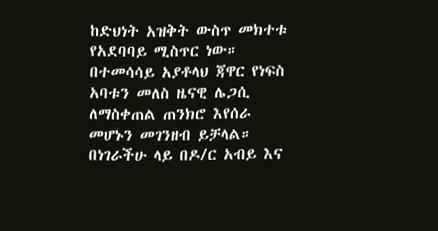ከድህነት አዝቅት ውስጥ መክተቱ የአደባባይ ሚስጥር ነው። በተመሳሳይ አያቶላህ ጃዋር የነፍስ አባቱን መለስ ዜናዊ ሌጋሲ ለማስቀጠል ጠንክሮ እየሰራ መሆኑን መገንዘብ ይቻላል።
በነገራችሁ ላይ በዶ/ር አብይ እና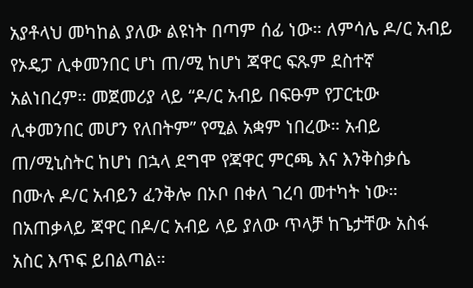አያቶላህ መካከል ያለው ልዩነት በጣም ሰፊ ነው። ለምሳሌ ዶ/ር አብይ የኦዴፓ ሊቀመንበር ሆነ ጠ/ሚ ከሆነ ጃዋር ፍጹም ደስተኛ አልነበረም። መጀመሪያ ላይ “ዶ/ር አብይ በፍፁም የፓርቲው ሊቀመንበር መሆን የለበትም” የሚል አቋም ነበረው። አብይ ጠ/ሚኒስትር ከሆነ በኋላ ደግሞ የጃዋር ምርጫ እና እንቅስቃሴ በሙሉ ዶ/ር አብይን ፈንቅሎ በኦቦ በቀለ ገረባ መተካት ነው። በአጠቃላይ ጃዋር በዶ/ር አብይ ላይ ያለው ጥላቻ ከጌታቸው አስፋ አስር እጥፍ ይበልጣል።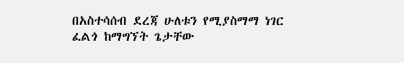በአስተሳሰብ ደረጃ ሁለቱን የሚያስማማ ነገር ፈልጎ ከማግኘት ጌታቸው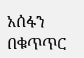አሰፋን በቁጥጥር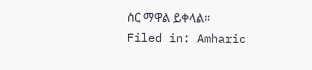ስር ማዋል ይቀላል።
Filed in: Amharic